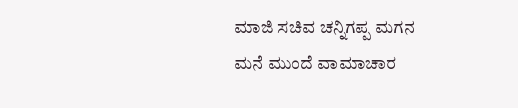ಮಾಜಿ ಸಚಿವ ಚನ್ನಿಗಪ್ಪ ಮಗನ ಮನೆ ಮುಂದೆ ವಾಮಾಚಾರ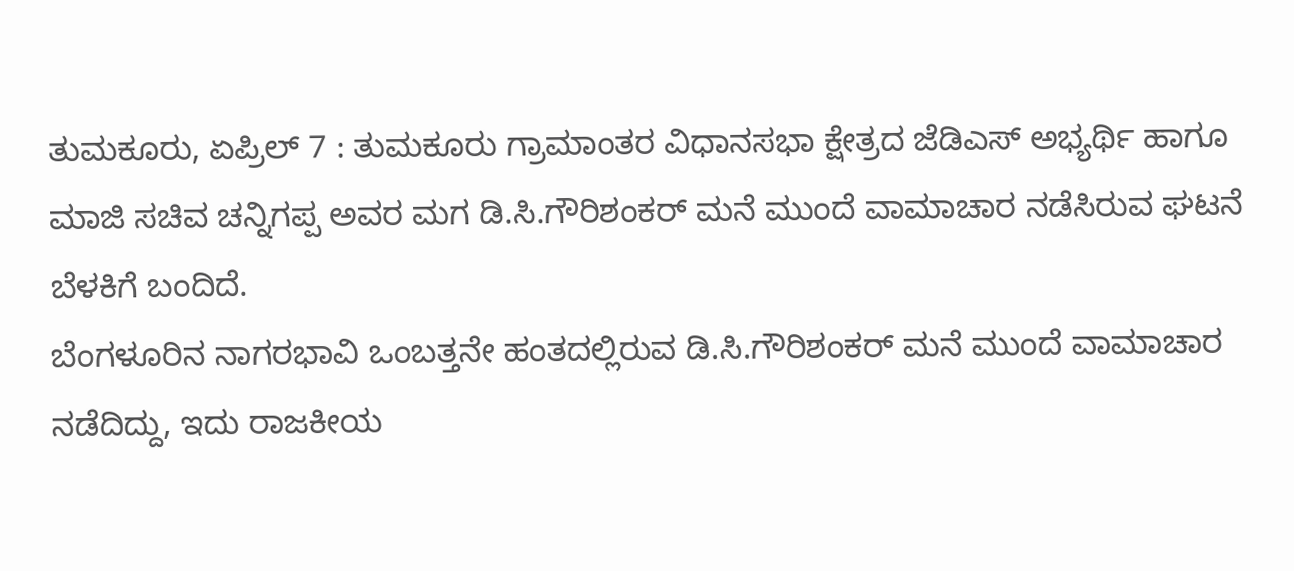ತುಮಕೂರು, ಏಪ್ರಿಲ್ 7 : ತುಮಕೂರು ಗ್ರಾಮಾಂತರ ವಿಧಾನಸಭಾ ಕ್ಷೇತ್ರದ ಜೆಡಿಎಸ್ ಅಭ್ಯರ್ಥಿ ಹಾಗೂ ಮಾಜಿ ಸಚಿವ ಚನ್ನಿಗಪ್ಪ ಅವರ ಮಗ ಡಿ.ಸಿ.ಗೌರಿಶಂಕರ್ ಮನೆ ಮುಂದೆ ವಾಮಾಚಾರ ನಡೆಸಿರುವ ಘಟನೆ ಬೆಳಕಿಗೆ ಬಂದಿದೆ.
ಬೆಂಗಳೂರಿನ ನಾಗರಭಾವಿ ಒಂಬತ್ತನೇ ಹಂತದಲ್ಲಿರುವ ಡಿ.ಸಿ.ಗೌರಿಶಂಕರ್ ಮನೆ ಮುಂದೆ ವಾಮಾಚಾರ ನಡೆದಿದ್ದು, ಇದು ರಾಜಕೀಯ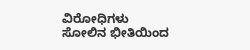ವಿರೋಧಿಗಳು ಸೋಲಿನ ಭೀತಿಯಿಂದ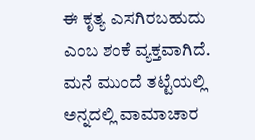ಈ ಕೃತ್ಯ ಎಸಗಿರಬಹುದು ಎಂಬ ಶಂಕೆ ವ್ಯಕ್ತವಾಗಿದೆ.
ಮನೆ ಮುಂದೆ ತಟ್ಟೆಯಲ್ಲಿ ಅನ್ನದಲ್ಲಿ ವಾಮಾಚಾರ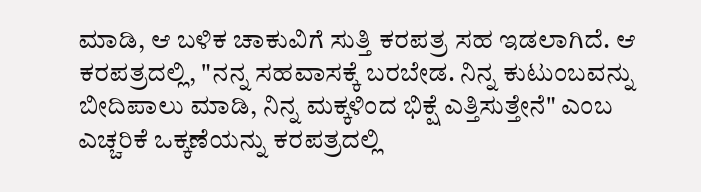ಮಾಡಿ, ಆ ಬಳಿಕ ಚಾಕುವಿಗೆ ಸುತ್ತಿ ಕರಪತ್ರ ಸಹ ಇಡಲಾಗಿದೆ. ಆ ಕರಪತ್ರದಲ್ಲಿ, "ನನ್ನ ಸಹವಾಸಕ್ಕೆ ಬರಬೇಡ. ನಿನ್ನ ಕುಟುಂಬವನ್ನು ಬೀದಿಪಾಲು ಮಾಡಿ, ನಿನ್ನ ಮಕ್ಕಳಿಂದ ಭಿಕ್ಷೆ ಎತ್ತಿಸುತ್ತೇನೆ" ಎಂಬ ಎಚ್ಚರಿಕೆ ಒಕ್ಕಣೆಯನ್ನು ಕರಪತ್ರದಲ್ಲಿ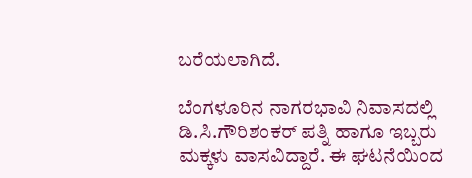ಬರೆಯಲಾಗಿದೆ.

ಬೆಂಗಳೂರಿನ ನಾಗರಭಾವಿ ನಿವಾಸದಲ್ಲಿ ಡಿ.ಸಿ.ಗೌರಿಶಂಕರ್ ಪತ್ನಿ ಹಾಗೂ ಇಬ್ಬರು ಮಕ್ಕಳು ವಾಸವಿದ್ದಾರೆ. ಈ ಘಟನೆಯಿಂದ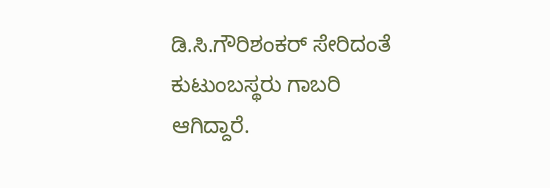ಡಿ.ಸಿ.ಗೌರಿಶಂಕರ್ ಸೇರಿದಂತೆ ಕುಟುಂಬಸ್ಥರು ಗಾಬರಿ ಆಗಿದ್ದಾರೆ.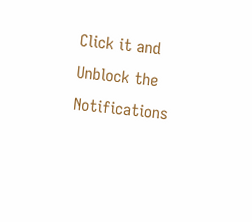Click it and Unblock the Notifications